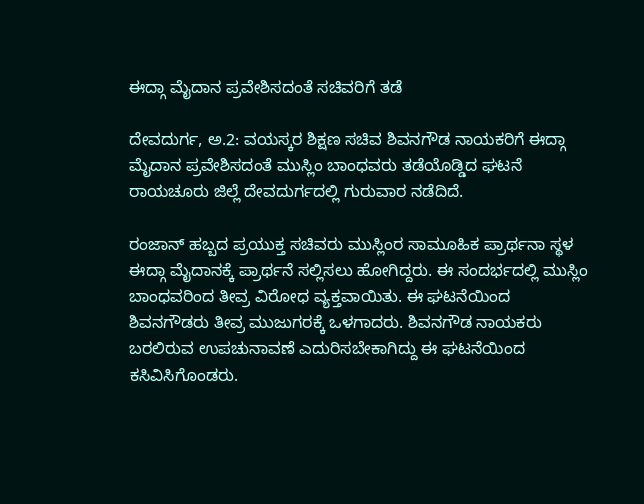ಈದ್ಗಾ ಮೈದಾನ ಪ್ರವೇಶಿಸದಂತೆ ಸಚಿವರಿಗೆ ತಡೆ

ದೇವದುರ್ಗ, ಅ.2: ವಯಸ್ಕರ ಶಿಕ್ಷಣ ಸಚಿವ ಶಿವನಗೌಡ ನಾಯಕರಿಗೆ ಈದ್ಗಾ ಮೈದಾನ ಪ್ರವೇಶಿಸದಂತೆ ಮುಸ್ಲಿಂ ಬಾಂಧವರು ತಡೆಯೊಡ್ಡಿದ ಘಟನೆ ರಾಯಚೂರು ಜಿಲ್ಲೆ ದೇವದುರ್ಗದಲ್ಲಿ ಗುರುವಾರ ನಡೆದಿದೆ.

ರಂಜಾನ್ ಹಬ್ಬದ ಪ್ರಯುಕ್ತ ಸಚಿವರು ಮುಸ್ಲಿಂರ ಸಾಮೂಹಿಕ ಪ್ರಾರ್ಥನಾ ಸ್ಥಳ ಈದ್ಗಾ ಮೈದಾನಕ್ಕೆ ಪ್ರಾರ್ಥನೆ ಸಲ್ಲಿಸಲು ಹೋಗಿದ್ದರು. ಈ ಸಂದರ್ಭದಲ್ಲಿ ಮುಸ್ಲಿಂ ಬಾಂಧವರಿಂದ ತೀವ್ರ ವಿರೋಧ ವ್ಯಕ್ತವಾಯಿತು. ಈ ಘಟನೆಯಿಂದ ಶಿವನಗೌಡರು ತೀವ್ರ ಮುಜುಗರಕ್ಕೆ ಒಳಗಾದರು. ಶಿವನಗೌಡ ನಾಯಕರು ಬರಲಿರುವ ಉಪಚುನಾವಣೆ ಎದುರಿಸಬೇಕಾಗಿದ್ದು ಈ ಘಟನೆಯಿಂದ ಕಸಿವಿಸಿಗೊಂಡರು.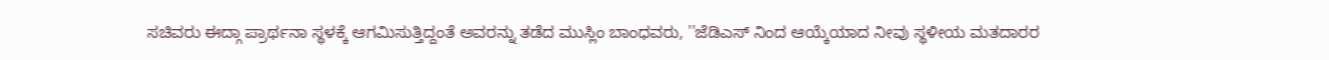ಸಚಿವರು ಈದ್ಗಾ ಪ್ರಾರ್ಥನಾ ಸ್ಥಳಕ್ಕೆ ಆಗಮಿಸುತ್ತಿದ್ದಂತೆ ಅವರನ್ನು ತಡೆದ ಮುಸ್ಲಿಂ ಬಾಂಧವರು, ''ಜೆಡಿಎಸ್ ನಿಂದ ಆಯ್ಕೆಯಾದ ನೀವು ಸ್ಥಳೀಯ ಮತದಾರರ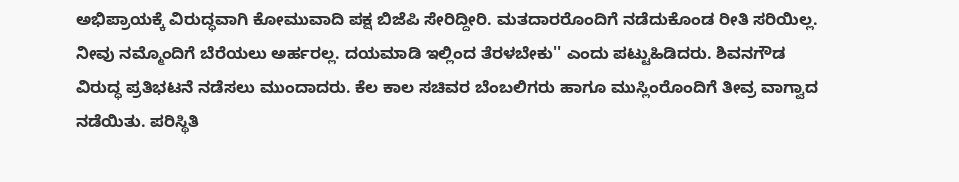ಅಭಿಪ್ರಾಯಕ್ಕೆ ವಿರುದ್ಧವಾಗಿ ಕೋಮುವಾದಿ ಪಕ್ಷ ಬಿಜೆಪಿ ಸೇರಿದ್ದೀರಿ. ಮತದಾರರೊಂದಿಗೆ ನಡೆದುಕೊಂಡ ರೀತಿ ಸರಿಯಿಲ್ಲ. ನೀವು ನಮ್ಮೊಂದಿಗೆ ಬೆರೆಯಲು ಅರ್ಹರಲ್ಲ. ದಯಮಾಡಿ ಇಲ್ಲಿಂದ ತೆರಳಬೇಕು'' ಎಂದು ಪಟ್ಟುಹಿಡಿದರು. ಶಿವನಗೌಡ ವಿರುದ್ಧ ಪ್ರತಿಭಟನೆ ನಡೆಸಲು ಮುಂದಾದರು. ಕೆಲ ಕಾಲ ಸಚಿವರ ಬೆಂಬಲಿಗರು ಹಾಗೂ ಮುಸ್ಲಿಂರೊಂದಿಗೆ ತೀವ್ರ ವಾಗ್ವಾದ ನಡೆಯಿತು. ಪರಿಸ್ಥಿತಿ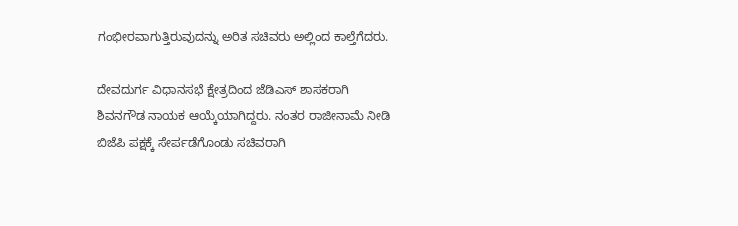ಗಂಭೀರವಾಗುತ್ತಿರುವುದನ್ನು ಅರಿತ ಸಚಿವರು ಅಲ್ಲಿಂದ ಕಾಲ್ತೆಗೆದರು.

ದೇವದುರ್ಗ ವಿಧಾನಸಭೆ ಕ್ಷೇತ್ರದಿಂದ ಜೆಡಿಎಸ್ ಶಾಸಕರಾಗಿ ಶಿವನಗೌಡ ನಾಯಕ ಆಯ್ಕೆಯಾಗಿದ್ದರು. ನಂತರ ರಾಜೀನಾಮೆ ನೀಡಿ ಬಿಜೆಪಿ ಪಕ್ಷಕ್ಕೆ ಸೇರ್ಪಡೆಗೊಂಡು ಸಚಿವರಾಗಿ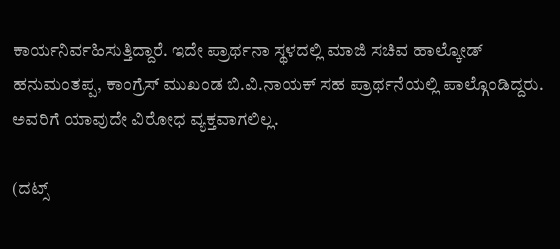ಕಾರ್ಯನಿರ್ವಹಿಸುತ್ತಿದ್ದಾರೆ. ಇದೇ ಪ್ರಾರ್ಥನಾ ಸ್ಥಳದಲ್ಲಿ ಮಾಜಿ ಸಚಿವ ಹಾಲ್ಕೋಡ್ ಹನುಮಂತಪ್ಪ, ಕಾಂಗ್ರೆಸ್ ಮುಖಂಡ ಬಿ.ವಿ.ನಾಯಕ್ ಸಹ ಪ್ರಾರ್ಥನೆಯಲ್ಲಿ ಪಾಲ್ಗೊಂಡಿದ್ದರು. ಅವರಿಗೆ ಯಾವುದೇ ವಿರೋಧ ವ್ಯಕ್ತವಾಗಲಿಲ್ಲ.

(ದಟ್ಸ್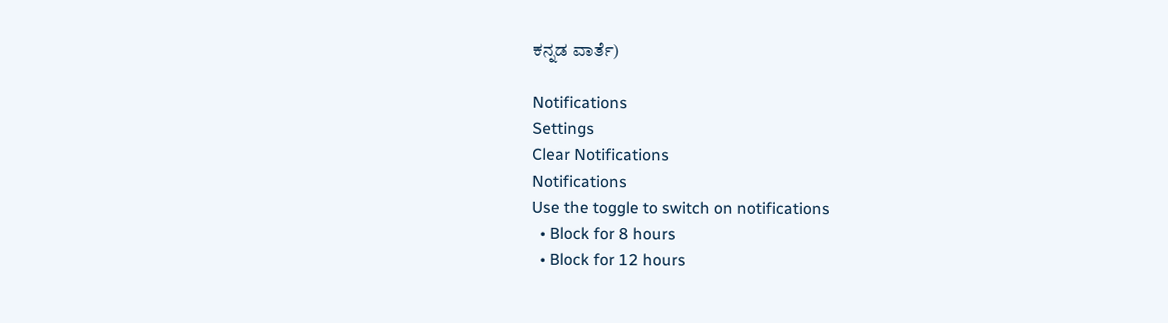ಕನ್ನಡ ವಾರ್ತೆ)

Notifications
Settings
Clear Notifications
Notifications
Use the toggle to switch on notifications
  • Block for 8 hours
  • Block for 12 hours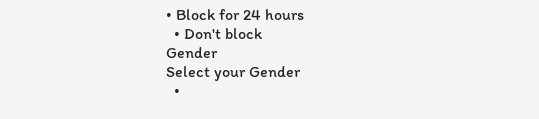• Block for 24 hours
  • Don't block
Gender
Select your Gender
  •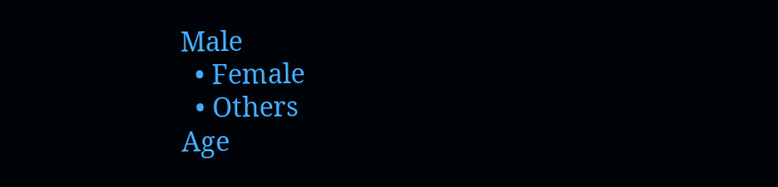Male
  • Female
  • Others
Age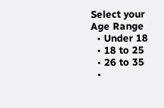Select your Age Range
  • Under 18
  • 18 to 25
  • 26 to 35
  •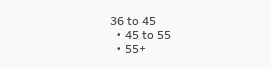36 to 45
  • 45 to 55
  • 55+